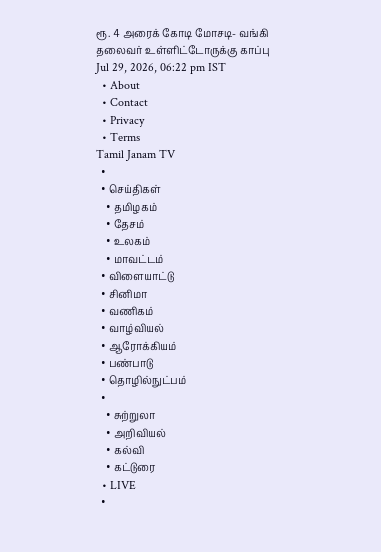ரூ. 4 அரைக் கோடி மோசடி- வங்கி தலைவர் உள்ளிட்டோருக்கு காப்பு
Jul 29, 2026, 06:22 pm IST
  • About
  • Contact
  • Privacy
  • Terms
Tamil Janam TV
  •
  • செய்திகள்
    • தமிழகம்
    • தேசம்
    • உலகம்
    • மாவட்டம்
  • விளையாட்டு
  • சினிமா
  • வணிகம்
  • வாழ்வியல்
  • ஆரோக்கியம்
  • பண்பாடு
  • தொழில்நுட்பம்
  •
    • சுற்றுலா
    • அறிவியல்
    • கல்வி
    • கட்டுரை
  • LIVE
  •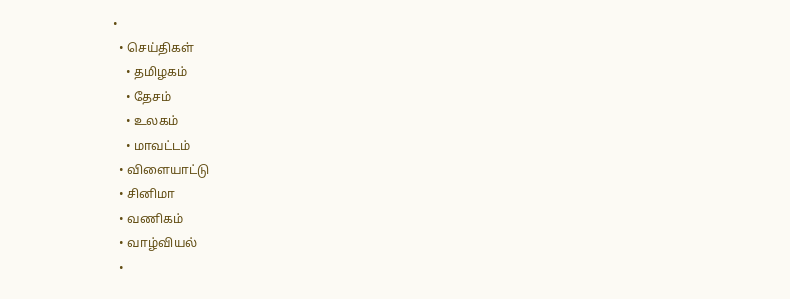•
  • செய்திகள்
    • தமிழகம்
    • தேசம்
    • உலகம்
    • மாவட்டம்
  • விளையாட்டு
  • சினிமா
  • வணிகம்
  • வாழ்வியல்
  •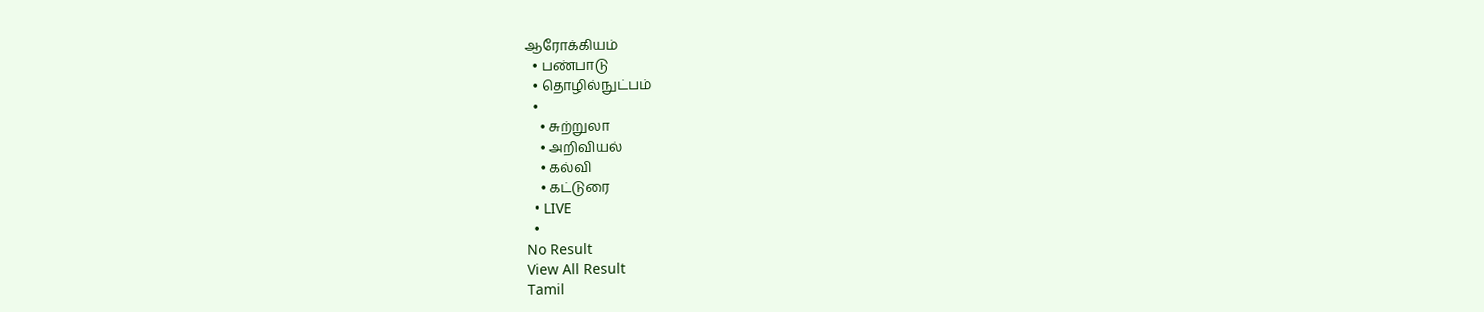ஆரோக்கியம்
  • பண்பாடு
  • தொழில்நுட்பம்
  •
    • சுற்றுலா
    • அறிவியல்
    • கல்வி
    • கட்டுரை
  • LIVE
  •
No Result
View All Result
Tamil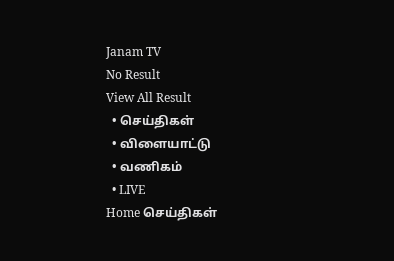Janam TV
No Result
View All Result
  • செய்திகள்
  • விளையாட்டு
  • வணிகம்
  • LIVE
Home செய்திகள்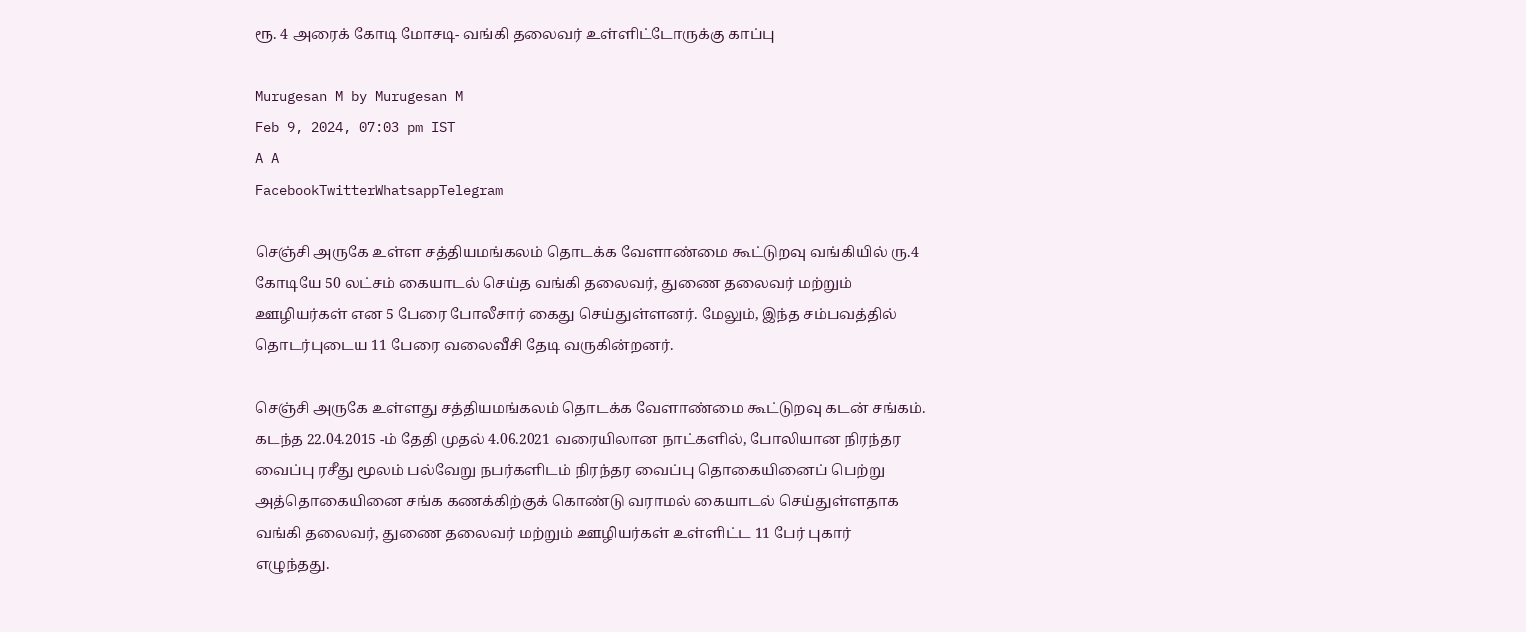ரூ. 4 அரைக் கோடி மோசடி- வங்கி தலைவர் உள்ளிட்டோருக்கு காப்பு

Murugesan M by Murugesan M
Feb 9, 2024, 07:03 pm IST
A A
FacebookTwitterWhatsappTelegram

செஞ்சி அருகே உள்ள சத்தியமங்கலம் தொடக்க வேளாண்மை கூட்டுறவு வங்கியில் ரு.4 கோடியே 50 லட்சம் கையாடல் செய்த வங்கி தலைவர், துணை தலைவர் மற்றும் ஊழியர்கள் என 5 பேரை போலீசார் கைது செய்துள்ளனர். மேலும், இந்த சம்பவத்தில் தொடர்புடைய 11 பேரை வலைவீசி தேடி வருகின்றனர்.

செஞ்சி அருகே உள்ளது சத்தியமங்கலம் தொடக்க வேளாண்மை கூட்டுறவு கடன் சங்கம். கடந்த 22.04.2015 -ம் தேதி முதல் 4.06.2021 வரையிலான நாட்களில், போலியான நிரந்தர வைப்பு ரசீது மூலம் பல்வேறு நபர்களிடம் நிரந்தர வைப்பு தொகையினைப் பெற்று அத்தொகையினை சங்க கணக்கிற்குக் கொண்டு வராமல் கையாடல் செய்துள்ளதாக வங்கி தலைவர், துணை தலைவர் மற்றும் ஊழியர்கள் உள்ளிட்ட 11 பேர் புகார் எழுந்தது.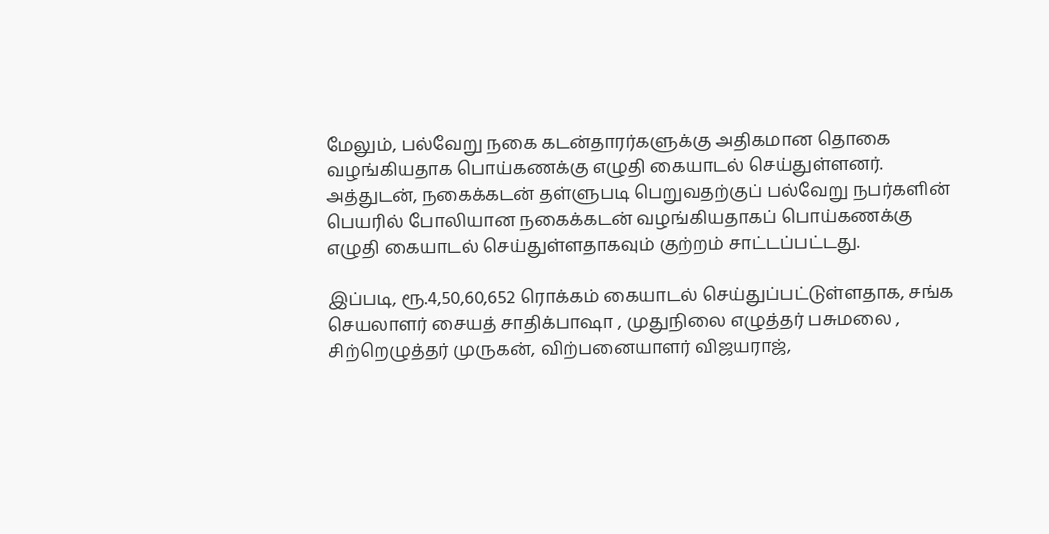மேலும், பல்வேறு நகை கடன்தாரர்களுக்கு அதிகமான தொகை வழங்கியதாக பொய்கணக்கு எழுதி கையாடல் செய்துள்ளனர். அத்துடன், நகைக்கடன் தள்ளுபடி பெறுவதற்குப் பல்வேறு நபர்களின் பெயரில் போலியான நகைக்கடன் வழங்கியதாகப் பொய்கணக்கு எழுதி கையாடல் செய்துள்ளதாகவும் குற்றம் சாட்டப்பட்டது.

இப்படி, ரூ.4,50,60,652 ரொக்கம் கையாடல் செய்துப்பட்டுள்ளதாக, சங்க செயலாளர் சையத் சாதிக்பாஷா , முதுநிலை எழுத்தர் பசுமலை , சிற்றெழுத்தர் முருகன், விற்பனையாளர் விஜயராஜ்,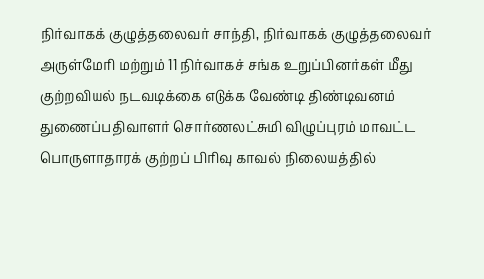நிர்வாகக் குழுத்தலைவர் சாந்தி, நிர்வாகக் குழுத்தலைவர் அருள்மேரி மற்றும் 11 நிர்வாகச் சங்க உறுப்பினர்கள் மீது குற்றவியல் நடவடிக்கை எடுக்க வேண்டி திண்டிவனம் துணைப்பதிவாளர் சொர்ணலட்சுமி விழுப்புரம் மாவட்ட பொருளாதாரக் குற்றப் பிரிவு காவல் நிலையத்தில்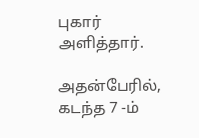புகார் அளித்தார்.

அதன்பேரில், கடந்த 7 -ம்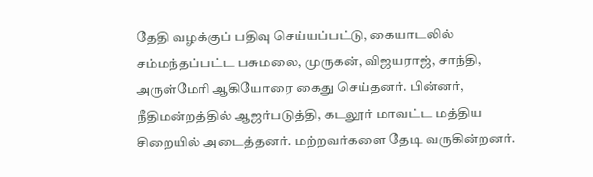தேதி வழக்குப் பதிவு செய்யப்பட்டு, கையாடலில் சம்மந்தப்பட்ட பசுமலை, முருகன், விஜயராஜ், சாந்தி, அருள்மேரி ஆகியோரை கைது செய்தனர். பின்னர், நீதிமன்றத்தில் ஆஜர்படுத்தி, கடலூர் மாவட்ட மத்திய சிறையில் அடைத்தனர். மற்றவர்களை தேடி வருகின்றனர்.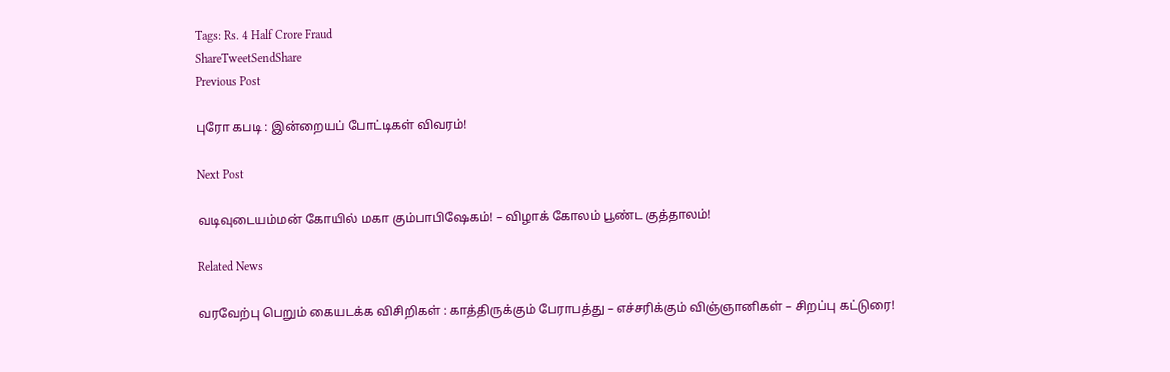Tags: Rs. 4 Half Crore Fraud
ShareTweetSendShare
Previous Post

புரோ கபடி : இன்றையப் போட்டிகள் விவரம்!

Next Post

வடிவுடையம்மன் கோயில் மகா கும்பாபிஷேகம்! – விழாக் கோலம் பூண்ட குத்தாலம்!

Related News

வரவேற்பு பெறும் கையடக்க விசிறிகள் : காத்திருக்கும் பேராபத்து – எச்சரிக்கும் விஞ்ஞானிகள் – சிறப்பு கட்டுரை!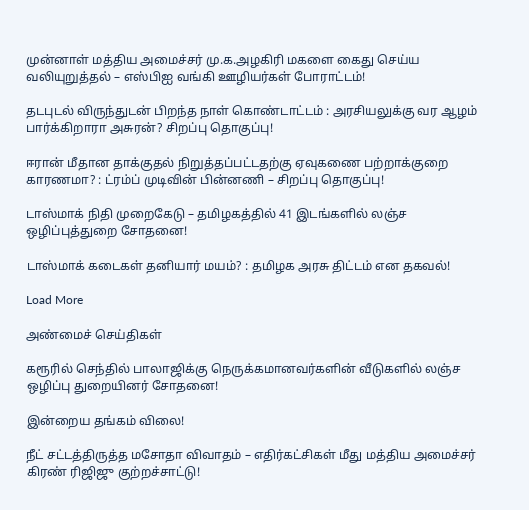முன்னாள் மத்திய அமைச்சர் மு.க.அழகிரி மகளை கைது செய்ய வலியுறுத்தல் – எஸ்பிஐ வங்கி ஊழியர்கள் போராட்டம்!

தடபுடல் விருந்துடன் பிறந்த நாள் கொண்டாட்டம் : அரசியலுக்கு வர ஆழம் பார்க்கிறாரா அசுரன்? சிறப்பு தொகுப்பு!

ஈரான் மீதான தாக்குதல் நிறுத்தப்பட்டதற்கு ஏவுகணை பற்றாக்குறை காரணமா? : ட்ரம்ப் முடிவின் பின்னணி – சிறப்பு தொகுப்பு!

டாஸ்மாக் நிதி முறைகேடு – தமிழகத்தில் 41 இடங்களில் லஞ்ச ஒழிப்புத்துறை சோதனை!

டாஸ்மாக் கடைகள் தனியார் மயம்? : தமிழக அரசு திட்டம் என தகவல்!

Load More

அண்மைச் செய்திகள்

கரூரில் செந்தில் பாலாஜிக்கு நெருக்கமானவர்களின் வீடுகளில் லஞ்ச ஒழிப்பு துறையினர் சோதனை!

இன்றைய தங்கம் விலை!

நீட் சட்டத்திருத்த மசோதா விவாதம் – எதிர்கட்சிகள் மீது மத்திய அமைச்சர் கிரண் ரிஜிஜு குற்றச்சாட்டு!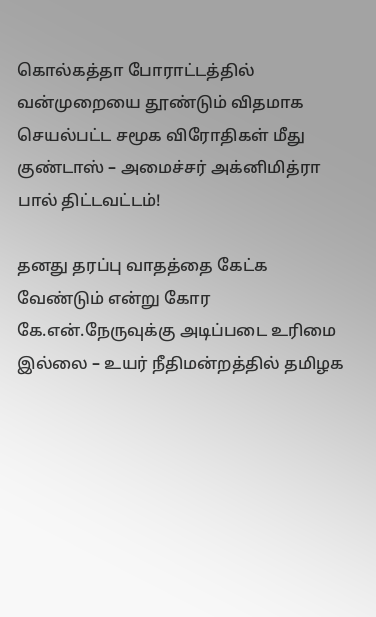கொல்கத்தா போராட்டத்தில் வன்முறையை தூண்டும் விதமாக செயல்பட்ட சமூக விரோதிகள் மீது குண்டாஸ் – அமைச்சர் அக்னிமித்ரா பால் திட்டவட்டம்!

தனது தரப்பு வாதத்தை கேட்க வேண்டும் என்று கோர கே.என்.நேருவுக்கு அடிப்படை உரிமை இல்லை – உயர் நீதிமன்றத்தில் தமிழக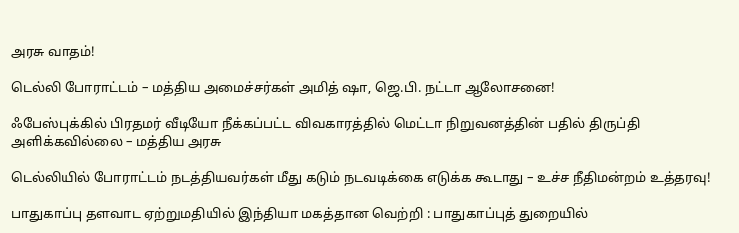அரசு வாதம்!

டெல்லி போராட்டம் – மத்திய அமைச்சர்கள் அமித் ஷா, ஜெ.பி. நட்டா ஆலோசனை!

ஃபேஸ்புக்கில் பிரதமர் வீடியோ நீக்கப்பட்ட விவகாரத்தில் மெட்டா நிறுவனத்தின் பதில் திருப்தி அளிக்கவில்லை – மத்திய அரசு

டெல்லியில் போராட்டம் நடத்தியவர்கள் மீது கடும் நடவடிக்கை எடுக்க கூடாது – உச்ச நீதிமன்றம் உத்தரவு!

பாதுகாப்பு தளவாட ஏற்றுமதியில் இந்தியா மகத்தான வெற்றி : பாதுகாப்புத் துறையில்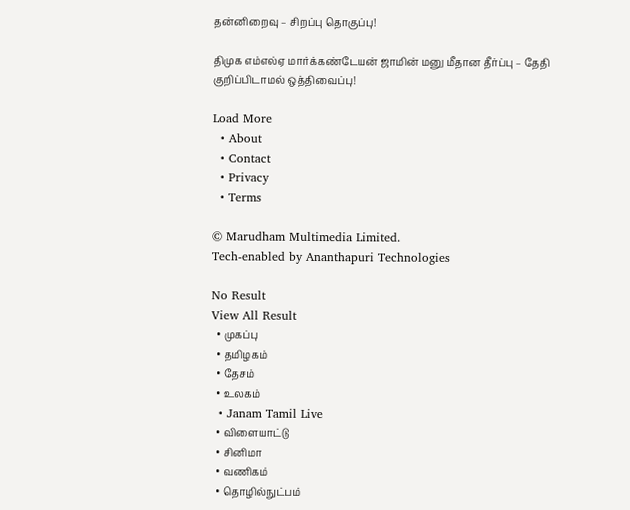தன்னிறைவு – சிறப்பு தொகுப்பு!

திமுக எம்எல்ஏ மார்க்கண்டேயன் ஜாமின் மனு மீதான தீர்ப்பு – தேதி குறிப்பிடாமல் ஒத்திவைப்பு!

Load More
  • About
  • Contact
  • Privacy
  • Terms

© Marudham Multimedia Limited.
Tech-enabled by Ananthapuri Technologies

No Result
View All Result
  • முகப்பு
  • தமிழகம்
  • தேசம்
  • உலகம்
  • Janam Tamil Live
  • விளையாட்டு
  • சினிமா
  • வணிகம்
  • தொழில்நுட்பம்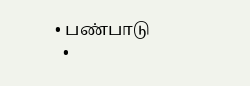• பண்பாடு
  •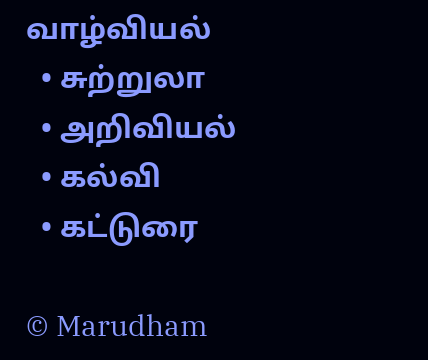வாழ்வியல்
  • சுற்றுலா
  • அறிவியல்
  • கல்வி
  • கட்டுரை

© Marudham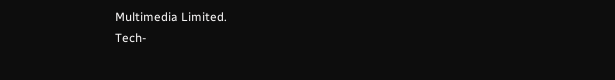Multimedia Limited.
Tech-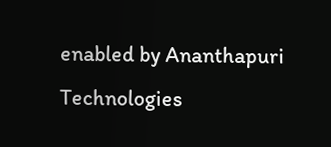enabled by Ananthapuri Technologies